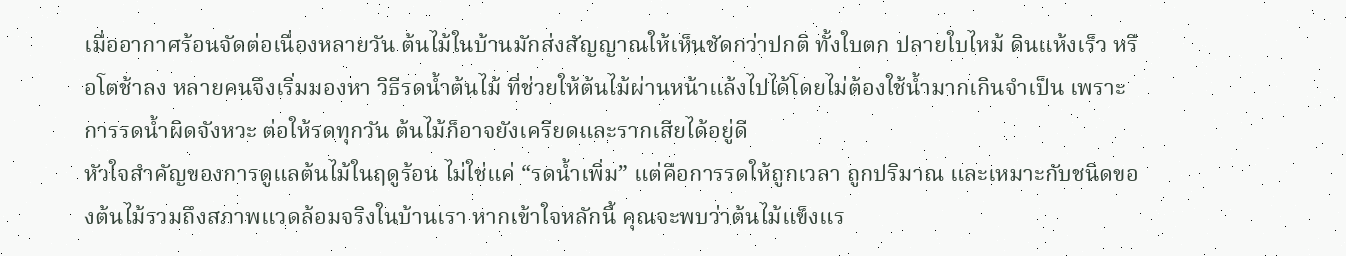เมื่ออากาศร้อนจัดต่อเนื่องหลายวัน ต้นไม้ในบ้านมักส่งสัญญาณให้เห็นชัดกว่าปกติ ทั้งใบตก ปลายใบไหม้ ดินแห้งเร็ว หรือโตช้าลง หลายคนจึงเริ่มมองหา วิธีรดน้ำต้นไม้ ที่ช่วยให้ต้นไม้ผ่านหน้าแล้งไปได้โดยไม่ต้องใช้น้ำมากเกินจำเป็น เพราะการรดน้ำผิดจังหวะ ต่อให้รดทุกวัน ต้นไม้ก็อาจยังเครียดและรากเสียได้อยู่ดี
หัวใจสำคัญของการดูแลต้นไม้ในฤดูร้อน ไม่ใช่แค่ “รดน้ำเพิ่ม” แต่คือการรดให้ถูกเวลา ถูกปริมาณ และเหมาะกับชนิดของต้นไม้รวมถึงสภาพแวดล้อมจริงในบ้านเรา หากเข้าใจหลักนี้ คุณจะพบว่าต้นไม้แข็งแร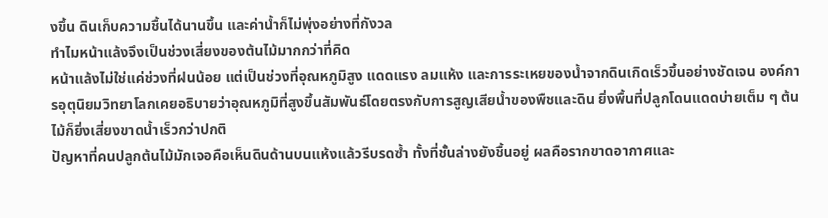งขึ้น ดินเก็บความชื้นได้นานขึ้น และค่าน้ำก็ไม่พุ่งอย่างที่กังวล
ทำไมหน้าแล้งจึงเป็นช่วงเสี่ยงของต้นไม้มากกว่าที่คิด
หน้าแล้งไม่ใช่แค่ช่วงที่ฝนน้อย แต่เป็นช่วงที่อุณหภูมิสูง แดดแรง ลมแห้ง และการระเหยของน้ำจากดินเกิดเร็วขึ้นอย่างชัดเจน องค์การอุตุนิยมวิทยาโลกเคยอธิบายว่าอุณหภูมิที่สูงขึ้นสัมพันธ์โดยตรงกับการสูญเสียน้ำของพืชและดิน ยิ่งพื้นที่ปลูกโดนแดดบ่ายเต็ม ๆ ต้นไม้ก็ยิ่งเสี่ยงขาดน้ำเร็วกว่าปกติ
ปัญหาที่คนปลูกต้นไม้มักเจอคือเห็นดินด้านบนแห้งแล้วรีบรดซ้ำ ทั้งที่ชั้นล่างยังชื้นอยู่ ผลคือรากขาดอากาศและ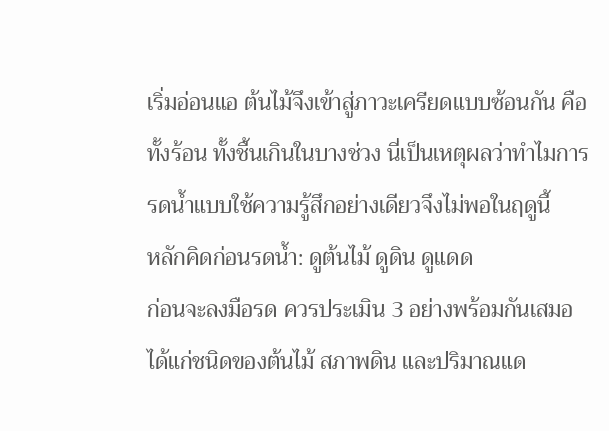เริ่มอ่อนแอ ต้นไม้จึงเข้าสู่ภาวะเครียดแบบซ้อนกัน คือทั้งร้อน ทั้งชื้นเกินในบางช่วง นี่เป็นเหตุผลว่าทำไมการรดน้ำแบบใช้ความรู้สึกอย่างเดียวจึงไม่พอในฤดูนี้
หลักคิดก่อนรดน้ำ: ดูต้นไม้ ดูดิน ดูแดด
ก่อนจะลงมือรด ควรประเมิน 3 อย่างพร้อมกันเสมอ ได้แก่ชนิดของต้นไม้ สภาพดิน และปริมาณแด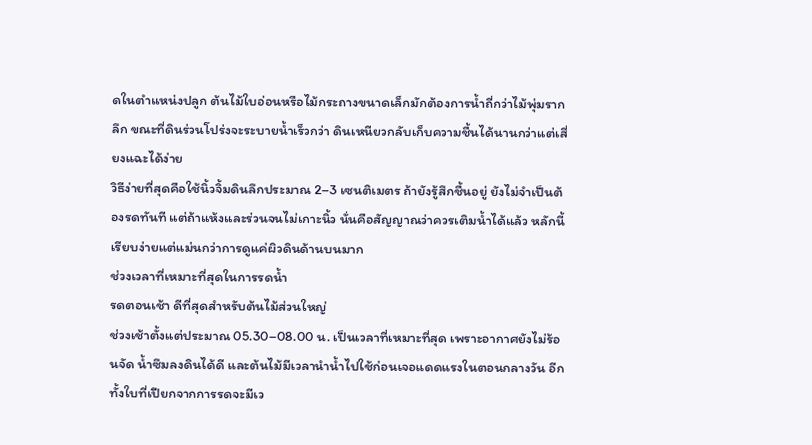ดในตำแหน่งปลูก ต้นไม้ใบอ่อนหรือไม้กระถางขนาดเล็กมักต้องการน้ำถี่กว่าไม้พุ่มรากลึก ขณะที่ดินร่วนโปร่งจะระบายน้ำเร็วกว่า ดินเหนียวกลับเก็บความชื้นได้นานกว่าแต่เสี่ยงแฉะได้ง่าย
วิธีง่ายที่สุดคือใช้นิ้วจิ้มดินลึกประมาณ 2–3 เซนติเมตร ถ้ายังรู้สึกชื้นอยู่ ยังไม่จำเป็นต้องรดทันที แต่ถ้าแห้งและร่วนจนไม่เกาะนิ้ว นั่นคือสัญญาณว่าควรเติมน้ำได้แล้ว หลักนี้เรียบง่ายแต่แม่นกว่าการดูแค่ผิวดินด้านบนมาก
ช่วงเวลาที่เหมาะที่สุดในการรดน้ำ
รดตอนเช้า ดีที่สุดสำหรับต้นไม้ส่วนใหญ่
ช่วงเช้าตั้งแต่ประมาณ 05.30–08.00 น. เป็นเวลาที่เหมาะที่สุด เพราะอากาศยังไม่ร้อนจัด น้ำซึมลงดินได้ดี และต้นไม้มีเวลานำน้ำไปใช้ก่อนเจอแดดแรงในตอนกลางวัน อีกทั้งใบที่เปียกจากการรดจะมีเว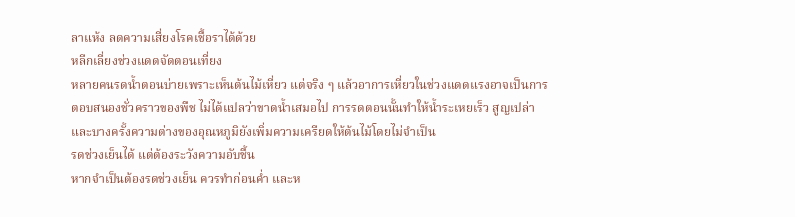ลาแห้ง ลดความเสี่ยงโรคเชื้อราได้ด้วย
หลีกเลี่ยงช่วงแดดจัดตอนเที่ยง
หลายคนรดน้ำตอนบ่ายเพราะเห็นต้นไม้เหี่ยว แต่จริง ๆ แล้วอาการเหี่ยวในช่วงแดดแรงอาจเป็นการตอบสนองชั่วคราวของพืช ไม่ได้แปลว่าขาดน้ำเสมอไป การรดตอนนั้นทำให้น้ำระเหยเร็ว สูญเปล่า และบางครั้งความต่างของอุณหภูมิยังเพิ่มความเครียดให้ต้นไม้โดยไม่จำเป็น
รดช่วงเย็นได้ แต่ต้องระวังความอับชื้น
หากจำเป็นต้องรดช่วงเย็น ควรทำก่อนค่ำ และห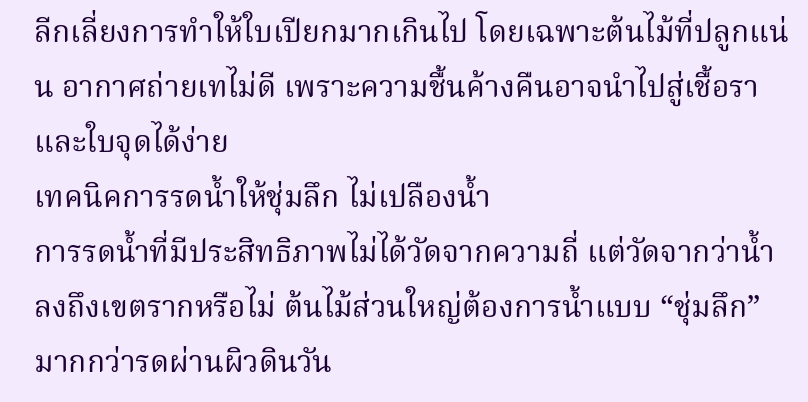ลีกเลี่ยงการทำให้ใบเปียกมากเกินไป โดยเฉพาะต้นไม้ที่ปลูกแน่น อากาศถ่ายเทไม่ดี เพราะความชื้นค้างคืนอาจนำไปสู่เชื้อราและใบจุดได้ง่าย
เทคนิคการรดน้ำให้ชุ่มลึก ไม่เปลืองน้ำ
การรดน้ำที่มีประสิทธิภาพไม่ได้วัดจากความถี่ แต่วัดจากว่าน้ำลงถึงเขตรากหรือไม่ ต้นไม้ส่วนใหญ่ต้องการน้ำแบบ “ชุ่มลึก” มากกว่ารดผ่านผิวดินวัน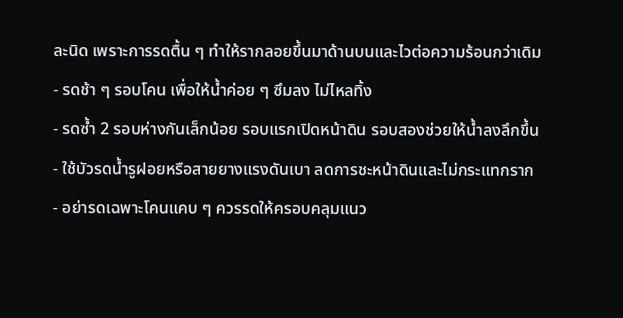ละนิด เพราะการรดตื้น ๆ ทำให้รากลอยขึ้นมาด้านบนและไวต่อความร้อนกว่าเดิม
- รดช้า ๆ รอบโคน เพื่อให้น้ำค่อย ๆ ซึมลง ไม่ไหลทิ้ง
- รดซ้ำ 2 รอบห่างกันเล็กน้อย รอบแรกเปิดหน้าดิน รอบสองช่วยให้น้ำลงลึกขึ้น
- ใช้บัวรดน้ำรูฝอยหรือสายยางแรงดันเบา ลดการชะหน้าดินและไม่กระแทกราก
- อย่ารดเฉพาะโคนแคบ ๆ ควรรดให้ครอบคลุมแนว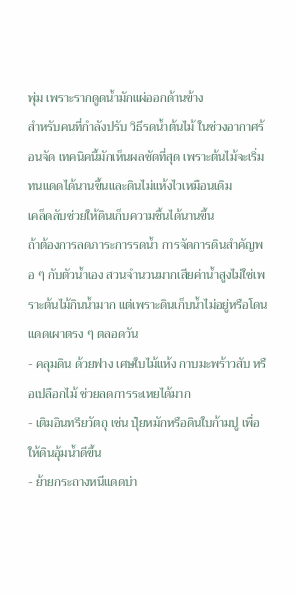พุ่ม เพราะรากดูดน้ำมักแผ่ออกด้านข้าง
สำหรับคนที่กำลังปรับ วิธีรดน้ำต้นไม้ ในช่วงอากาศร้อนจัด เทคนิคนี้มักเห็นผลชัดที่สุด เพราะต้นไม้จะเริ่มทนแดดได้นานขึ้นและดินไม่แห้งไวเหมือนเดิม
เคล็ดลับช่วยให้ดินเก็บความชื้นได้นานขึ้น
ถ้าต้องการลดภาระการรดน้ำ การจัดการดินสำคัญพอ ๆ กับตัวน้ำเอง สวนจำนวนมากเสียค่าน้ำสูงไม่ใช่เพราะต้นไม้กินน้ำมาก แต่เพราะดินเก็บน้ำไม่อยู่หรือโดนแดดเผาตรง ๆ ตลอดวัน
- คลุมดิน ด้วยฟาง เศษใบไม้แห้ง กาบมะพร้าวสับ หรือเปลือกไม้ ช่วยลดการระเหยได้มาก
- เติมอินทรียวัตถุ เช่น ปุ๋ยหมักหรือดินใบก้ามปู เพื่อให้ดินอุ้มน้ำดีขึ้น
- ย้ายกระถางหนีแดดบ่า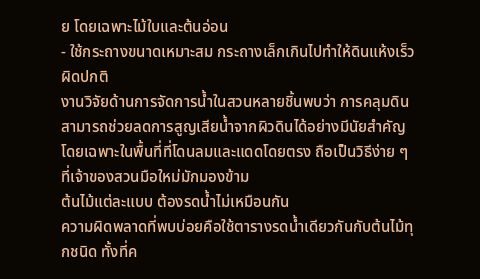ย โดยเฉพาะไม้ใบและต้นอ่อน
- ใช้กระถางขนาดเหมาะสม กระถางเล็กเกินไปทำให้ดินแห้งเร็วผิดปกติ
งานวิจัยด้านการจัดการน้ำในสวนหลายชิ้นพบว่า การคลุมดินสามารถช่วยลดการสูญเสียน้ำจากผิวดินได้อย่างมีนัยสำคัญ โดยเฉพาะในพื้นที่ที่โดนลมและแดดโดยตรง ถือเป็นวิธีง่าย ๆ ที่เจ้าของสวนมือใหม่มักมองข้าม
ต้นไม้แต่ละแบบ ต้องรดน้ำไม่เหมือนกัน
ความผิดพลาดที่พบบ่อยคือใช้ตารางรดน้ำเดียวกันกับต้นไม้ทุกชนิด ทั้งที่ค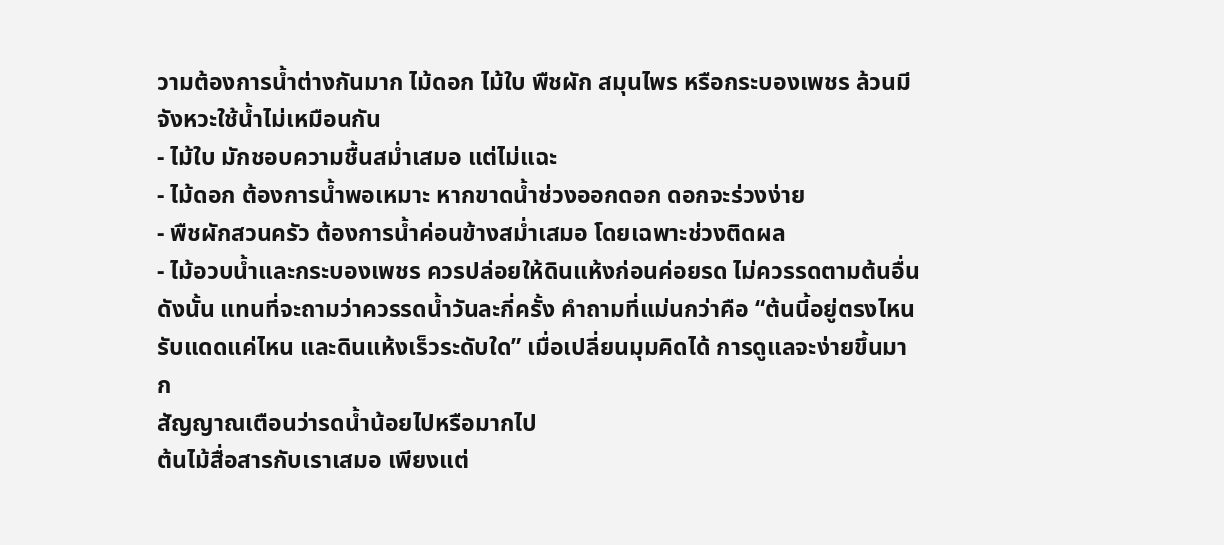วามต้องการน้ำต่างกันมาก ไม้ดอก ไม้ใบ พืชผัก สมุนไพร หรือกระบองเพชร ล้วนมีจังหวะใช้น้ำไม่เหมือนกัน
- ไม้ใบ มักชอบความชื้นสม่ำเสมอ แต่ไม่แฉะ
- ไม้ดอก ต้องการน้ำพอเหมาะ หากขาดน้ำช่วงออกดอก ดอกจะร่วงง่าย
- พืชผักสวนครัว ต้องการน้ำค่อนข้างสม่ำเสมอ โดยเฉพาะช่วงติดผล
- ไม้อวบน้ำและกระบองเพชร ควรปล่อยให้ดินแห้งก่อนค่อยรด ไม่ควรรดตามต้นอื่น
ดังนั้น แทนที่จะถามว่าควรรดน้ำวันละกี่ครั้ง คำถามที่แม่นกว่าคือ “ต้นนี้อยู่ตรงไหน รับแดดแค่ไหน และดินแห้งเร็วระดับใด” เมื่อเปลี่ยนมุมคิดได้ การดูแลจะง่ายขึ้นมาก
สัญญาณเตือนว่ารดน้ำน้อยไปหรือมากไป
ต้นไม้สื่อสารกับเราเสมอ เพียงแต่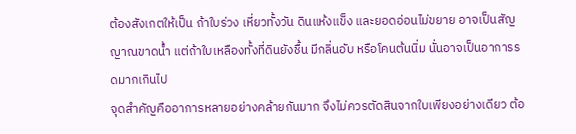ต้องสังเกตให้เป็น ถ้าใบร่วง เหี่ยวทั้งวัน ดินแห้งแข็ง และยอดอ่อนไม่ขยาย อาจเป็นสัญญาณขาดน้ำ แต่ถ้าใบเหลืองทั้งที่ดินยังชื้น มีกลิ่นอับ หรือโคนต้นนิ่ม นั่นอาจเป็นอาการรดมากเกินไป
จุดสำคัญคืออาการหลายอย่างคล้ายกันมาก จึงไม่ควรตัดสินจากใบเพียงอย่างเดียว ต้อ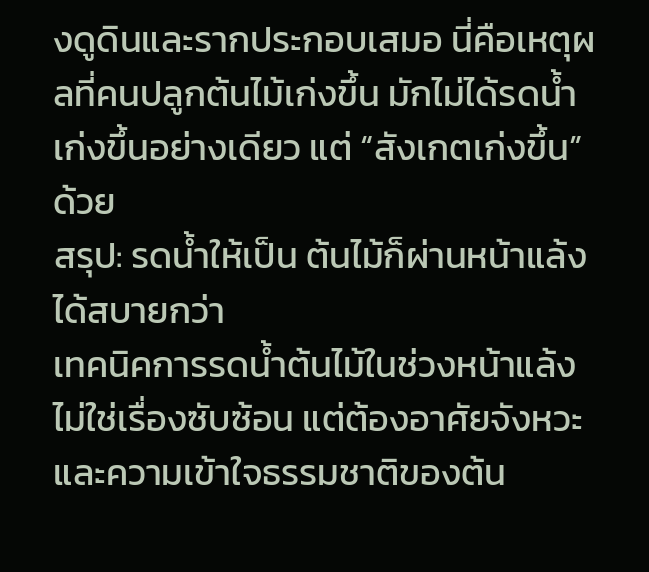งดูดินและรากประกอบเสมอ นี่คือเหตุผลที่คนปลูกต้นไม้เก่งขึ้น มักไม่ได้รดน้ำเก่งขึ้นอย่างเดียว แต่ “สังเกตเก่งขึ้น” ด้วย
สรุป: รดน้ำให้เป็น ต้นไม้ก็ผ่านหน้าแล้งได้สบายกว่า
เทคนิคการรดน้ำต้นไม้ในช่วงหน้าแล้งไม่ใช่เรื่องซับซ้อน แต่ต้องอาศัยจังหวะและความเข้าใจธรรมชาติของต้น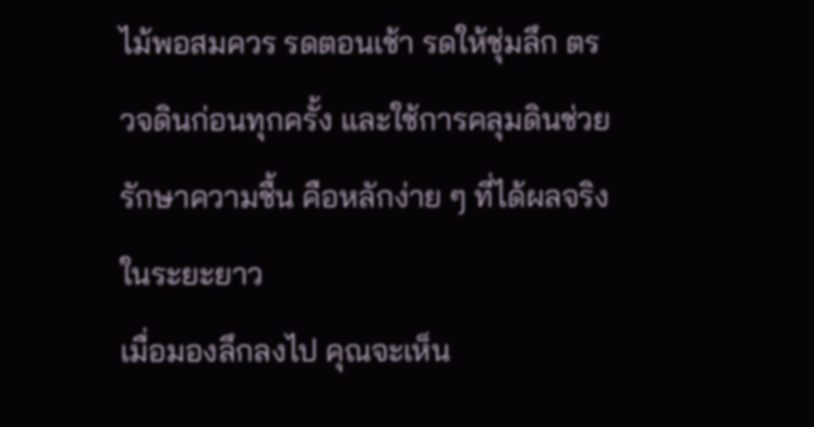ไม้พอสมควร รดตอนเช้า รดให้ชุ่มลึก ตรวจดินก่อนทุกครั้ง และใช้การคลุมดินช่วยรักษาความชื้น คือหลักง่าย ๆ ที่ได้ผลจริงในระยะยาว
เมื่อมองลึกลงไป คุณจะเห็น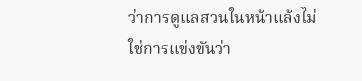ว่าการดูแลสวนในหน้าแล้งไม่ใช่การแข่งขันว่า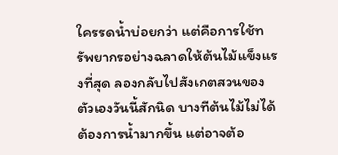ใครรดน้ำบ่อยกว่า แต่คือการใช้ทรัพยากรอย่างฉลาดให้ต้นไม้แข็งแรงที่สุด ลองกลับไปสังเกตสวนของตัวเองวันนี้สักนิด บางทีต้นไม้ไม่ได้ต้องการน้ำมากขึ้น แต่อาจต้อ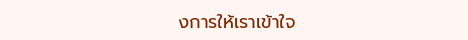งการให้เราเข้าใจ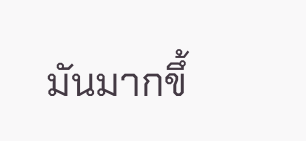มันมากขึ้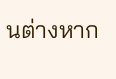นต่างหาก